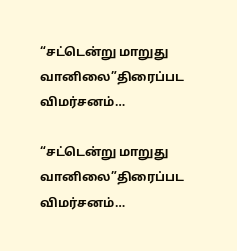“சட்டென்று மாறுது வானிலை”திரைப்பட விமர்சனம்…

“சட்டென்று மாறுது வானிலை”திரைப்பட விமர்சனம்…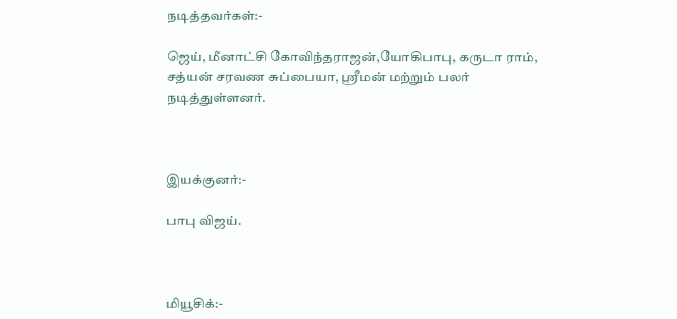நடித்தவர்கள்:-

ஜெய், மீனாட்சி கோவிந்தராஜன்,யோகிபாபு, கருடா ராம், சத்யன் சரவண சுப்பையா, ஸ்ரீமன் மற்றும் பலர் நடித்துள்ளனர்.



இயக்குனர்:-

பாபு விஜய்.



மியூசிக்:-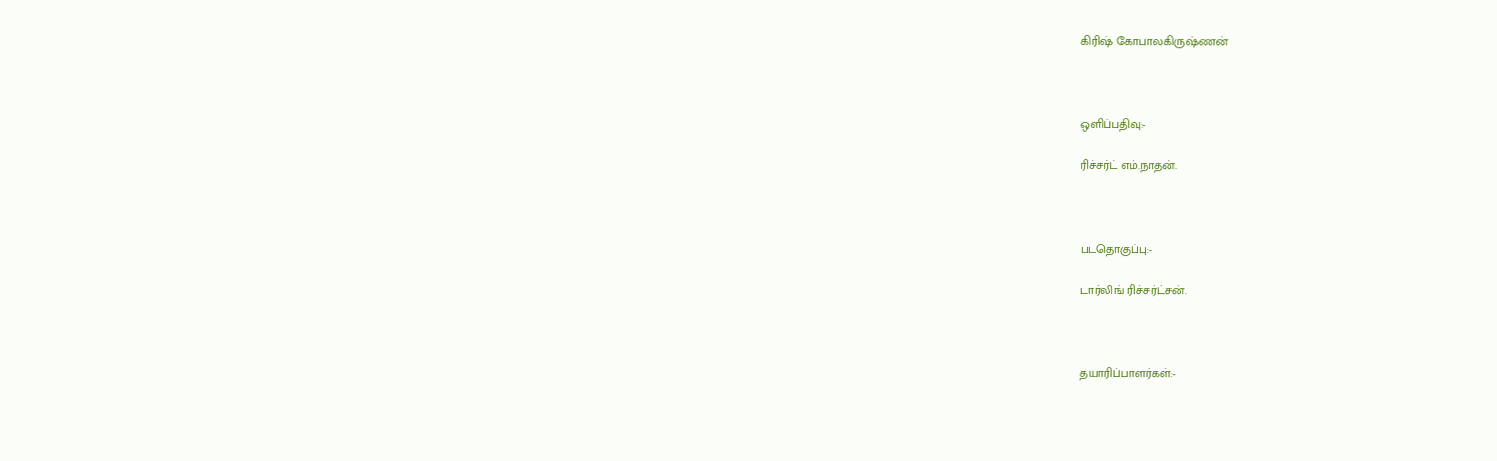கிரிஷ் கோபாலகிருஷ்ணன்



ஒளிப்பதிவு:-

ரிச்சர்ட் எம்.நாதன்.



படதொகுப்பு:-

டார்லிங் ரிச்சர்ட்சன்.



தயாரிப்பாளர்கள்:-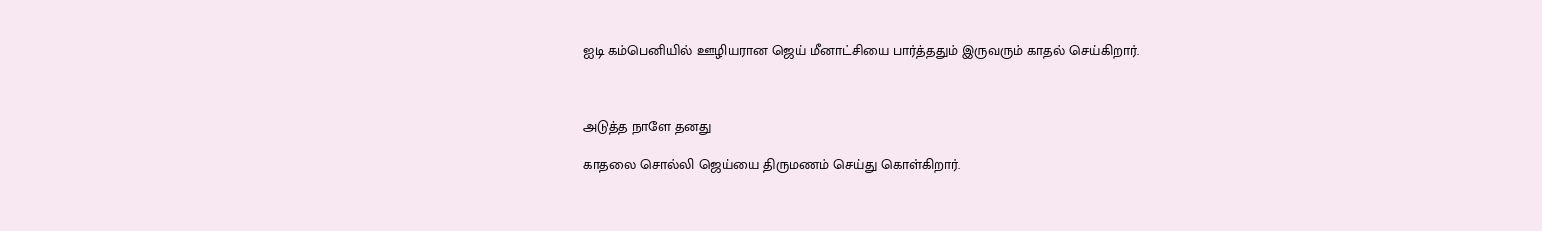ஐடி கம்பெனியில் ஊழியரான ஜெய் மீனாட்சியை பார்த்ததும் இருவரும் காதல் செய்கிறார்.



அடுத்த நாளே தனது

காதலை சொல்லி ஜெய்யை திருமணம் செய்து கொள்கிறார்.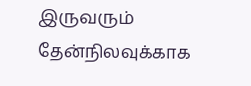இருவரும் தேன்நிலவுக்காக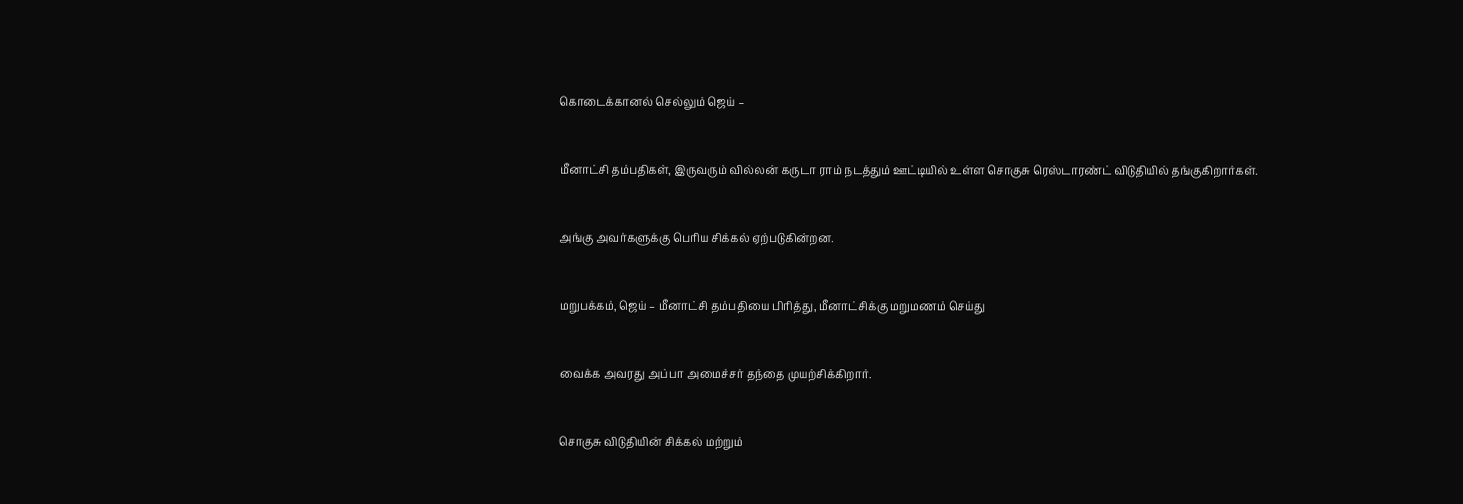கொடைக்கானல் செல்லும் ஜெய் –



மீனாட்சி தம்பதிகள், இருவரும் வில்லன் கருடா ராம் நடத்தும் ஊட்டியில் உள்ள சொகுசு ரெஸ்டாரண்ட் விடுதியில் தங்குகிறார்கள்.



அங்கு அவர்களுக்கு பெரிய சிக்கல் ஏற்படுகின்றன.



மறுபக்கம், ஜெய் – மீனாட்சி தம்பதியை பிரித்து, மீனாட்சிக்கு மறுமணம் செய்து



வைக்க அவரது அப்பா அமைச்சர் தந்தை முயற்சிக்கிறார்.



சொகுசு விடுதியின் சிக்கல் மற்றும்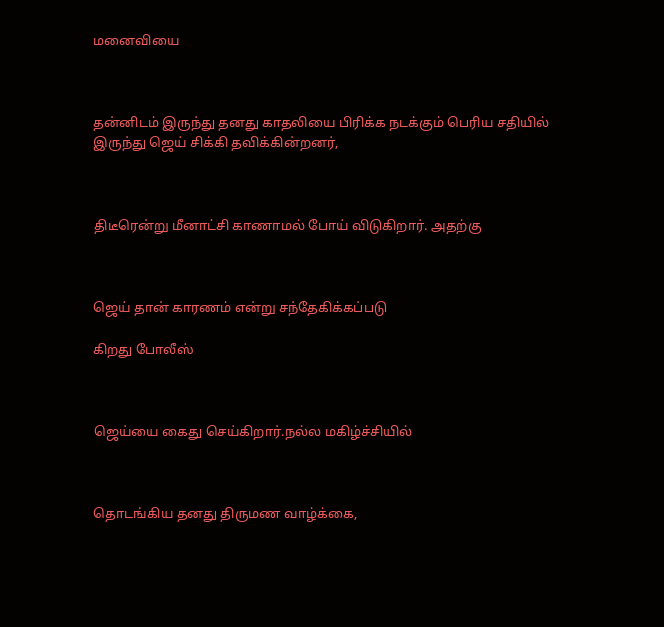மனைவியை



தன்னிடம் இருந்து தனது காதலியை பிரிக்க நடக்கும் பெரிய சதியில் இருந்து ஜெய் சிக்கி தவிக்கின்றனர்,



திடீரென்று மீனாட்சி காணாமல் போய் விடுகிறார். அதற்கு



ஜெய் தான் காரணம் என்று சந்தேகிக்கப்படு

கிறது போலீஸ்



ஜெய்யை கைது செய்கிறார்.நல்ல மகிழ்ச்சியில்



தொடங்கிய தனது திருமண வாழ்க்கை,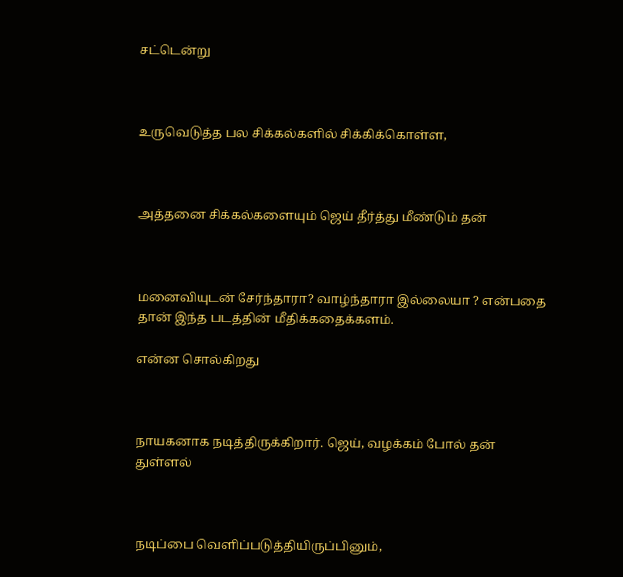சட்டென்று



உருவெடுத்த பல சிக்கல்களில் சிக்கிக்கொள்ள,



அத்தனை சிக்கல்களையும் ஜெய் தீர்த்து மீண்டும் தன்



மனைவியுடன் சேர்ந்தாரா? வாழ்ந்தாரா இல்லையா ? என்பதை தான் இந்த படத்தின் மீதிக்கதைக்களம்.

என்ன சொல்கிறது



நாயகனாக நடித்திருக்கிறார். ஜெய், வழக்கம் போல் தன் துள்ளல்



நடிப்பை வெளிப்படுத்தியிருப்பினும்,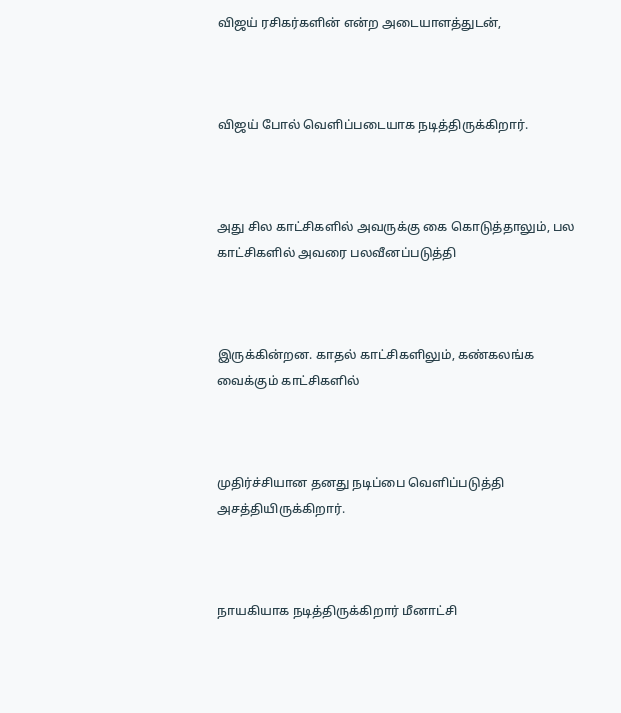விஜய் ரசிகர்களின் என்ற அடையாளத்துடன்,



விஜய் போல் வெளிப்படையாக நடித்திருக்கிறார்.



அது சில காட்சிகளில் அவருக்கு கை கொடுத்தாலும், பல காட்சிகளில் அவரை பலவீனப்படுத்தி



இருக்கின்றன. காதல் காட்சிகளிலும், கண்கலங்க வைக்கும் காட்சிகளில்



முதிர்ச்சியான தனது நடிப்பை வெளிப்படுத்தி அசத்தியிருக்கிறார்.



நாயகியாக நடித்திருக்கிறார் மீனாட்சி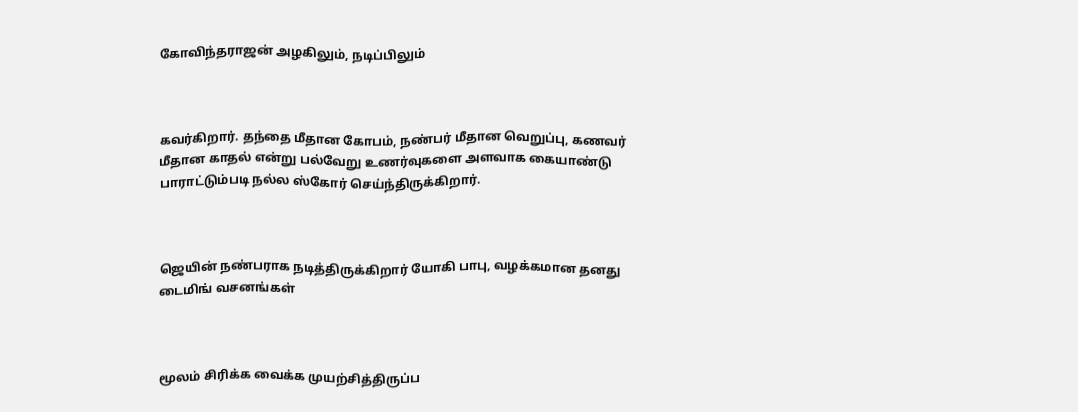கோவிந்தராஜன் அழகிலும், நடிப்பிலும்



கவர்கிறார். தந்தை மீதான கோபம், நண்பர் மீதான வெறுப்பு, கணவர் மீதான காதல் என்று பல்வேறு உணர்வுகளை அளவாக கையாண்டு பாராட்டும்படி ‌நல்ல ஸ்கோர் செய்ந்திருக்கிறார்.



ஜெயின் நண்பராக நடித்திருக்கிறார் யோகி பாபு, வழக்கமான தனது டைமிங் வசனங்கள்



மூலம் சிரிக்க வைக்க முயற்சித்திருப்ப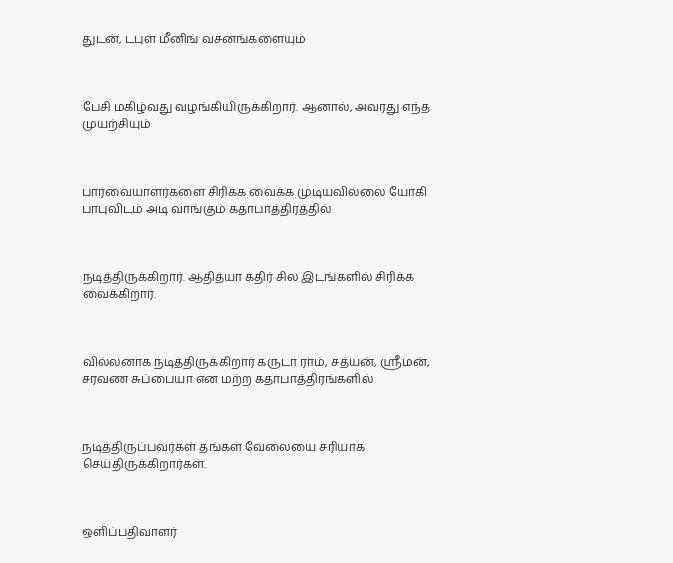துடன், டபுள் மீனிங் வசனங்களையும்



பேசி மகிழ்வது வழங்கியிருக்கிறார். ஆனால், அவரது எந்த முயற்சியும்



பார்வையாளர்களை சிரிக்க வைக்க முடியவில்லை யோகி பாபுவிடம் அடி வாங்கும் கதாபாத்திரத்தில்



நடித்திருக்கிறார். ஆதித்யா கதிர் சில இடங்களில் சிரிக்க வைக்கிறார்.



வில்லனாக நடித்திருக்கிறார் கருடா ராம், சத்யன், ஸ்ரீமன், சரவண சுப்பையா என மற்ற கதாபாத்திரங்களில்



நடித்திருப்பவர்கள் தங்கள் வேலையை சரியாக செய்திருக்கிறார்கள்.



ஒளிப்பதிவாளர்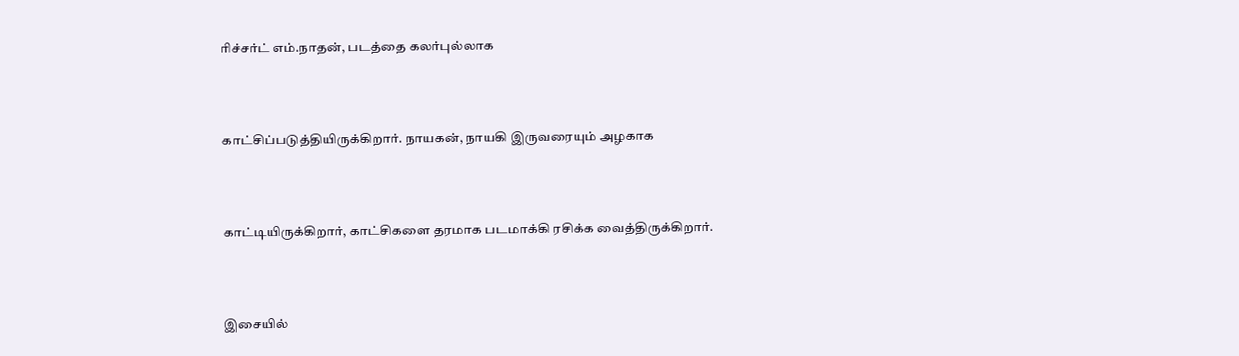ரிச்சர்ட் எம்.நாதன், படத்தை கலர்புல்லாக



காட்சிப்படுத்தியிருக்கிறார். நாயகன், நாயகி இருவரையும் அழகாக



காட்டியிருக்கிறார், காட்சிகளை தரமாக படமாக்கி ரசிக்க வைத்திருக்கிறார்.



இசையில்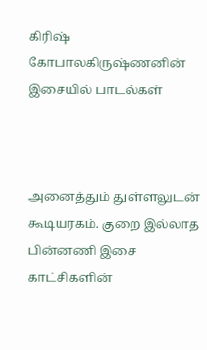கிரிஷ் கோபாலகிருஷ்ணனின் இசையில் பாடல்கள்



அனைத்தும் துள்ளலுடன் கூடியரகம். குறை இல்லாத பின்னணி இசை காட்சிகளின்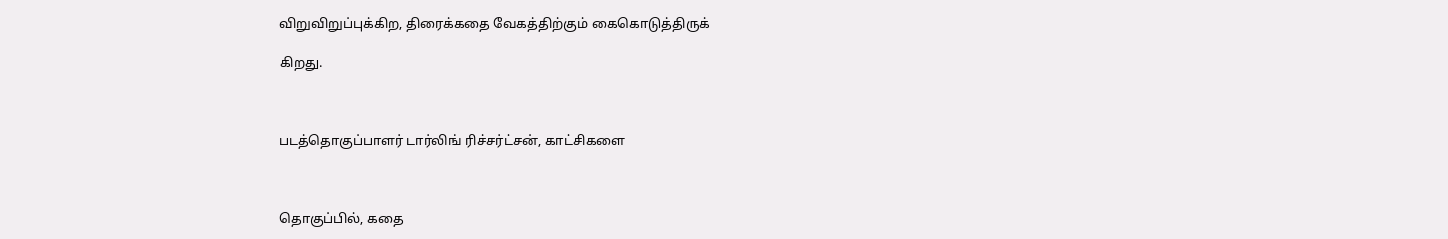விறுவிறுப்புக்கிற, திரைக்கதை வேகத்திற்கும் கைகொடுத்திருக்

கிறது.



படத்தொகுப்பாளர் டார்லிங் ரிச்சர்ட்சன், காட்சிகளை



தொகுப்பில், கதை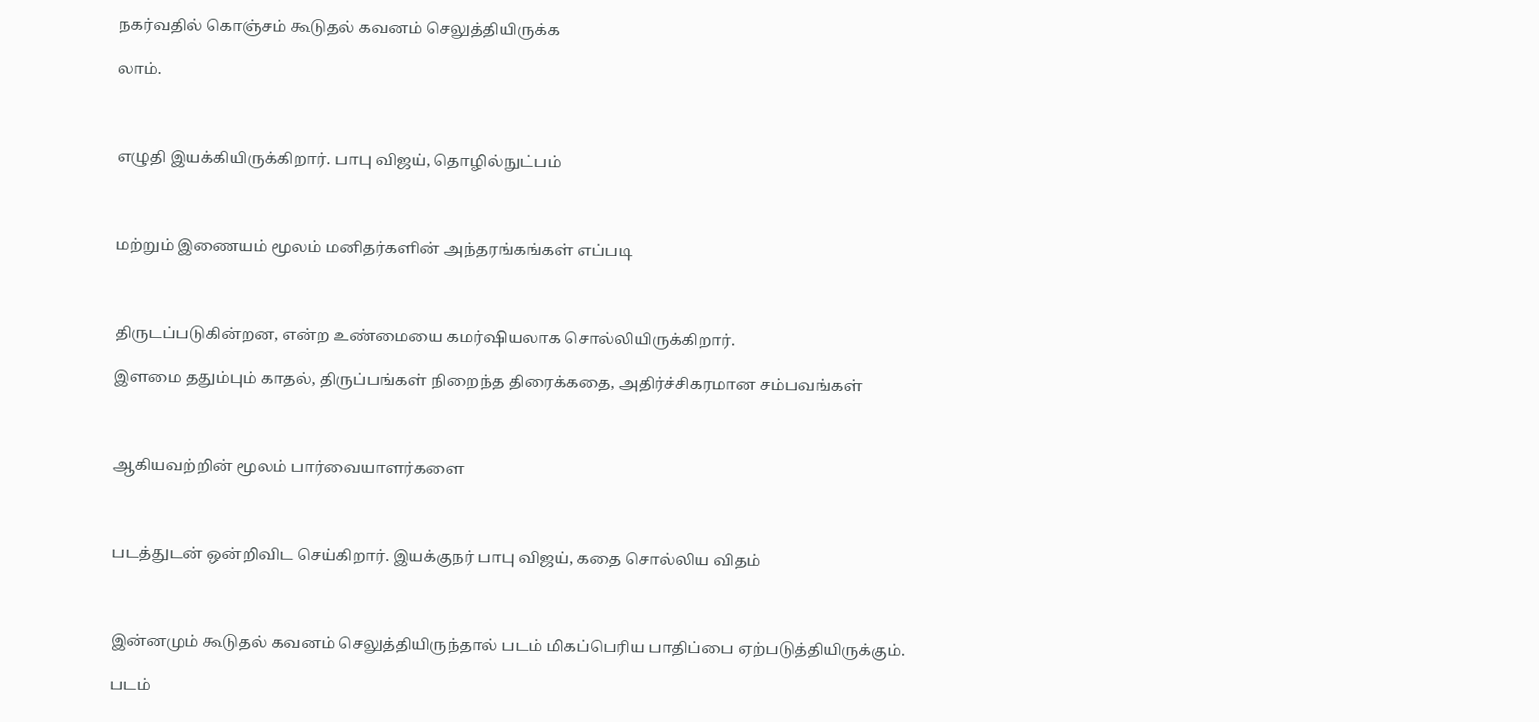நகர்வதில் கொஞ்சம் கூடுதல் கவனம் செலுத்தியிருக்க

லாம்.



எழுதி இயக்கியிருக்கிறார். பாபு விஜய், தொழில்நுட்பம்



மற்றும் இணையம் மூலம் மனிதர்களின் அந்தரங்கங்கள் எப்படி



திருடப்படுகின்றன, என்ற உண்மையை கமர்ஷியலாக சொல்லியிருக்கிறார்.

இளமை ததும்பும் காதல், திருப்பங்கள் நிறைந்த திரைக்கதை, அதிர்ச்சிகரமான சம்பவங்கள்



ஆகியவற்றின் மூலம் பார்வையாளர்களை



படத்துடன் ஒன்றிவிட செய்கிறார். இயக்குநர் பாபு விஜய், கதை சொல்லிய விதம்



இன்னமும் கூடுதல் கவனம் செலுத்தியிருந்தால் படம் மிகப்பெரிய பாதிப்பை ஏற்படுத்தியிருக்கும்.

படம்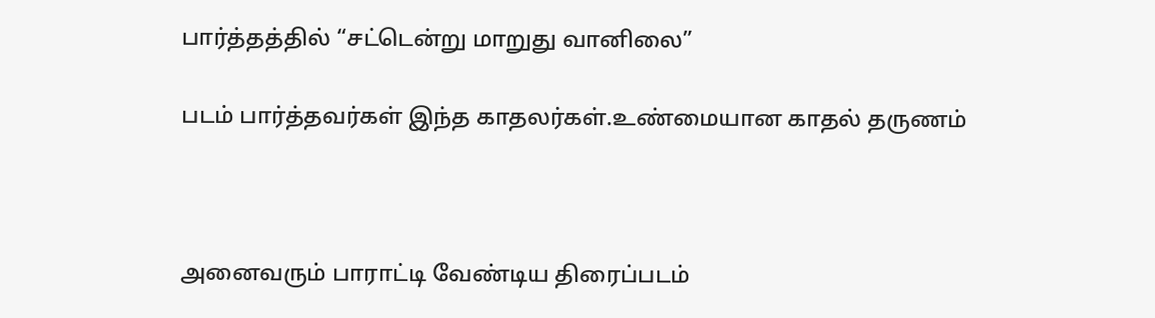பார்த்தத்தில் “சட்டென்று மாறுது வானிலை”

படம் பார்த்தவர்கள் இந்த காதலர்கள்.உண்மையான காதல் தருணம்



அனைவரும் பாராட்டி வேண்டிய திரைப்படம்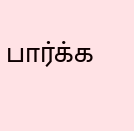பார்க்க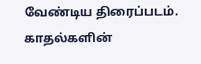வேண்டிய திரைப்படம். காதல்களின்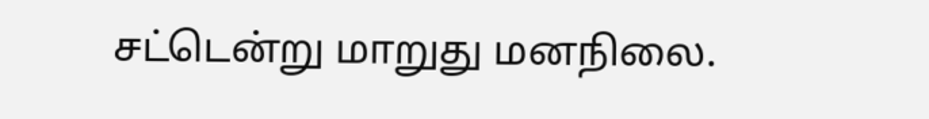சட்டென்று மாறுது மனநிலை.